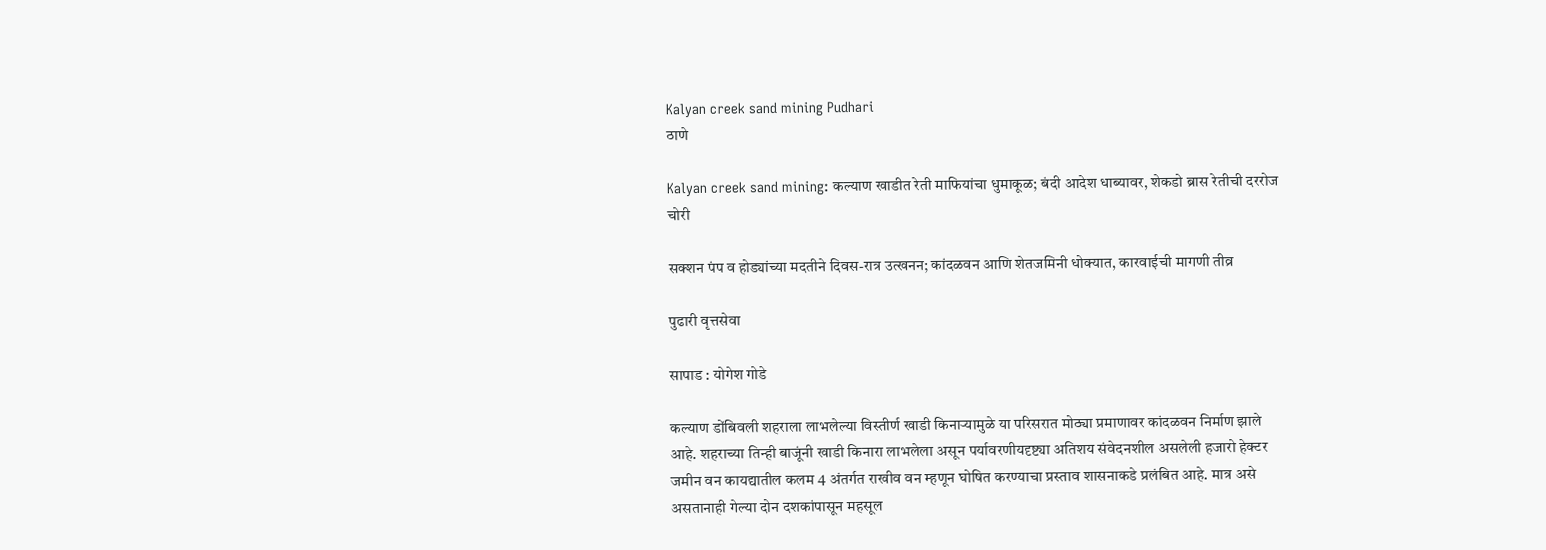Kalyan creek sand mining Pudhari
ठाणे

Kalyan creek sand mining: कल्याण खाडीत रेती माफियांचा धुमाकूळ; बंदी आदेश धाब्यावर, शेकडो ब्रास रेतीची दररोज चोरी

सक्शन पंप व होड्यांच्या मदतीने दिवस-रात्र उत्खनन; कांदळवन आणि शेतजमिनी धोक्यात, कारवाईची मागणी तीव्र

पुढारी वृत्तसेवा

सापाड : योगेश गोडे

कल्याण डोंबिवली शहराला लाभलेल्या विस्तीर्ण खाडी किनाऱ्यामुळे या परिसरात मोठ्या प्रमाणावर कांदळवन निर्माण झाले आहे. शहराच्या तिन्ही बाजूंनी खाडी किनारा लाभलेला असून पर्यावरणीयदृष्ट्या अतिशय संवेदनशील असलेली हजारो हेक्टर जमीन वन कायद्यातील कलम 4 अंतर्गत राखीव वन म्हणून घोषित करण्याचा प्रस्ताव शासनाकडे प्रलंबित आहे. मात्र असे असतानाही गेल्या दोन दशकांपासून महसूल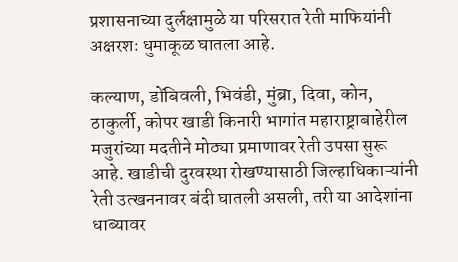प्रशासनाच्या दुर्लक्षामुळे या परिसरात रेती माफियांनी अक्षरशः धुमाकूळ घातला आहे.

कल्याण, डोंबिवली, भिवंडी, मुंब्रा, दिवा, कोन, ठाकुर्ली, कोपर खाडी किनारी भागांत महाराष्ट्राबाहेरील मजुरांच्या मदतीने मोठ्या प्रमाणावर रेती उपसा सुरू आहे. खाडीची दुरवस्था रोखण्यासाठी जिल्हाधिकाऱ्यांनी रेती उत्खननावर बंदी घातली असली, तरी या आदेशांना धाब्यावर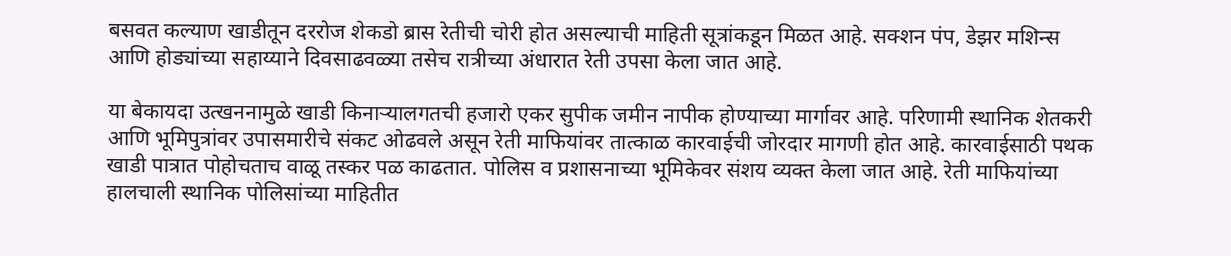बसवत कल्याण खाडीतून दररोज शेकडो ब्रास रेतीची चोरी होत असल्याची माहिती सूत्रांकडून मिळत आहे. सक्शन पंप, डेझर मशिन्स आणि होड्यांच्या सहाय्याने दिवसाढवळ्या तसेच रात्रीच्या अंधारात रेती उपसा केला जात आहे.

या बेकायदा उत्खननामुळे खाडी किनाऱ्यालगतची हजारो एकर सुपीक जमीन नापीक होण्याच्या मार्गावर आहे. परिणामी स्थानिक शेतकरी आणि भूमिपुत्रांवर उपासमारीचे संकट ओढवले असून रेती माफियांवर तात्काळ कारवाईची जोरदार मागणी होत आहे. कारवाईसाठी पथक खाडी पात्रात पोहोचताच वाळू तस्कर पळ काढतात. पोलिस व प्रशासनाच्या भूमिकेवर संशय व्यक्त केला जात आहे. रेती माफियांच्या हालचाली स्थानिक पोलिसांच्या माहितीत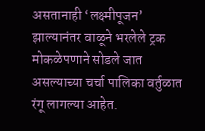असतानाही ‌‘लक्ष्मीपूजन‌’ झाल्यानंतर वाळूने भरलेले ट्रक मोकळेपणाने सोडले जात असल्याच्या चर्चा पालिका वर्तुळात रंगू लागल्या आहेत.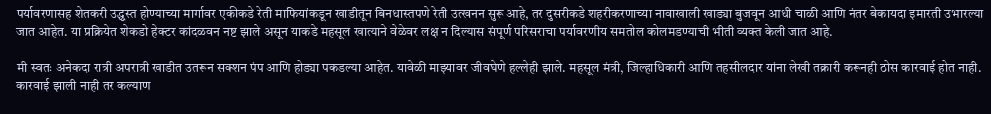पर्यावरणासह शेतकरी उद्ध्वस्त होण्याच्या मार्गावर एकीकडे रेती माफियांकडून खाडीतून बिनधास्तपणे रेती उत्खनन सुरू आहे, तर दुसरीकडे शहरीकरणाच्या नावाखाली खाड्या बुजवून आधी चाळी आणि नंतर बेकायदा इमारती उभारल्या जात आहेत. या प्रक्रियेत शेकडो हेक्टर कांदळवन नष्ट झाले असून याकडे महसूल खात्याने वेळेवर लक्ष न दिल्यास संपूर्ण परिसराचा पर्यावरणीय समतोल कोलमडण्याची भीती व्यक्त केली जात आहे.

मी स्वतः अनेकदा रात्री अपरात्री खाडीत उतरून सक्शन पंप आणि होड्या पकडल्या आहेत. यावेळी माझ्यावर जीवघेणे हल्लेही झाले. महसूल मंत्री, जिल्हाधिकारी आणि तहसीलदार यांना लेखी तक्रारी करूनही ठोस कारवाई होत नाही. कारवाई झाली नाही तर कल्याण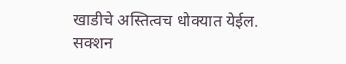खाडीचे अस्तित्वच धोक्यात येईल. सक्शन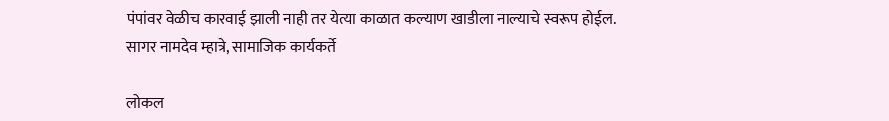पंपांवर वेळीच कारवाई झाली नाही तर येत्या काळात कल्याण खाडीला नाल्याचे स्वरूप होईल.
सागर नामदेव म्हात्रे, सामाजिक कार्यकर्ते

लोकल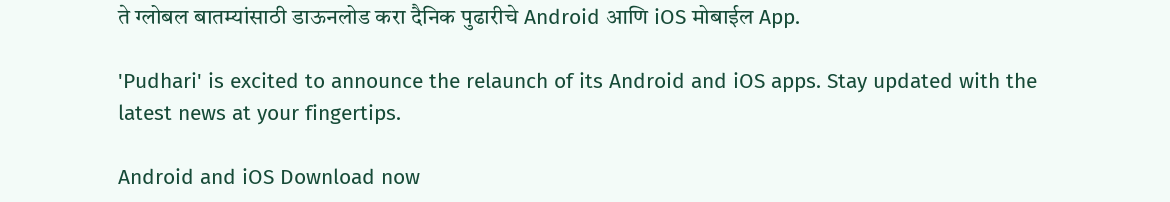ते ग्लोबल बातम्यांसाठी डाऊनलोड करा दैनिक पुढारीचे Android आणि iOS मोबाईल App.

'Pudhari' is excited to announce the relaunch of its Android and iOS apps. Stay updated with the latest news at your fingertips.

Android and iOS Download now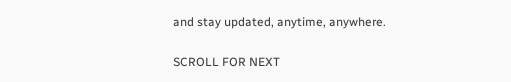and stay updated, anytime, anywhere.

SCROLL FOR NEXT